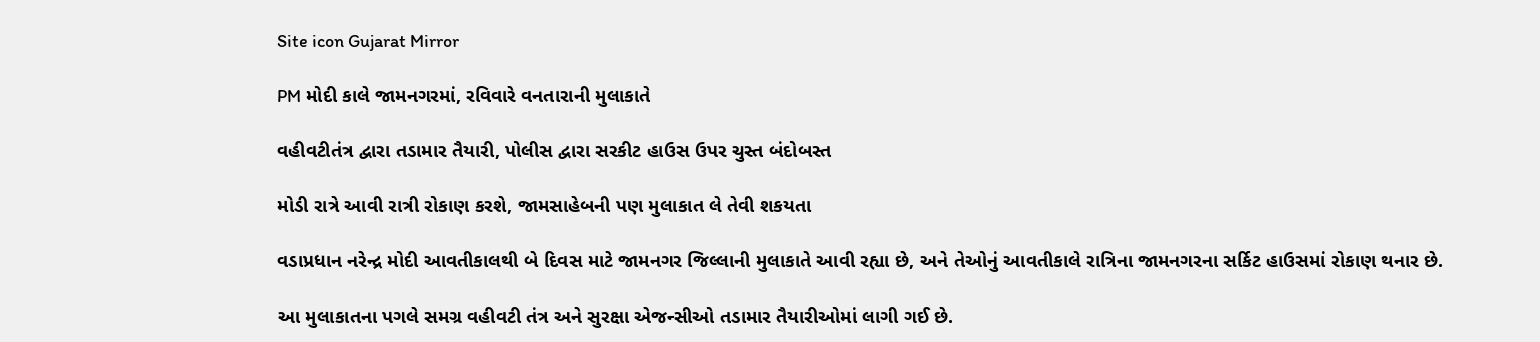Site icon Gujarat Mirror

PM મોદી કાલે જામનગરમાં, રવિવારે વનતારાની મુલાકાતે

વહીવટીતંત્ર દ્વારા તડામાર તૈયારી, પોલીસ દ્વારા સરકીટ હાઉસ ઉપર ચુસ્ત બંદોબસ્ત

મોડી રાત્રે આવી રાત્રી રોકાણ કરશે, જામસાહેબની પણ મુલાકાત લે તેવી શકયતા

વડાપ્રધાન નરેન્દ્ર મોદી આવતીકાલથી બે દિવસ માટે જામનગર જિલ્લાની મુલાકાતે આવી રહ્યા છે, અને તેઓનું આવતીકાલે રાત્રિના જામનગરના સર્કિટ હાઉસમાં રોકાણ થનાર છે.

આ મુલાકાતના પગલે સમગ્ર વહીવટી તંત્ર અને સુરક્ષા એજન્સીઓ તડામાર તૈયારીઓમાં લાગી ગઈ છે.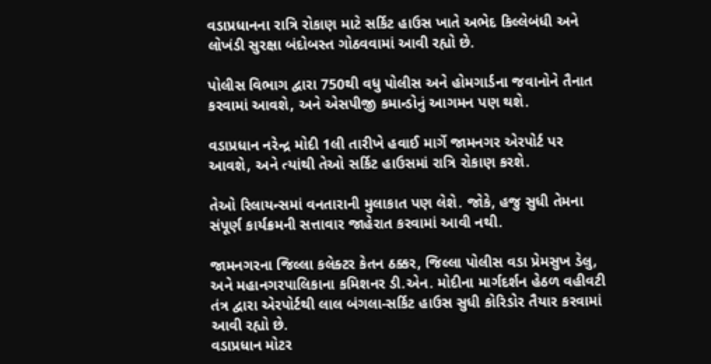વડાપ્રધાનના રાત્રિ રોકાણ માટે સર્કિટ હાઉસ ખાતે અભેદ કિલ્લેબંધી અને લોખંડી સુરક્ષા બંદોબસ્ત ગોઠવવામાં આવી રહ્યો છે.

પોલીસ વિભાગ દ્વારા 750થી વધુ પોલીસ અને હોમગાર્ડના જવાનોને તૈનાત કરવામાં આવશે, અને એસપીજી કમાન્ડોનું આગમન પણ થશે.

વડાપ્રધાન નરેન્દ્ર મોદી 1લી તારીખે હવાઈ માર્ગે જામનગર એરપોર્ટ પર આવશે, અને ત્યાંથી તેઓ સર્કિટ હાઉસમાં રાત્રિ રોકાણ કરશે.

તેઓ રિલાયન્સમાં વનતારાની મુલાકાત પણ લેશે. જોકે, હજુ સુધી તેમના સંપૂર્ણ કાર્યક્રમની સત્તાવાર જાહેરાત કરવામાં આવી નથી.

જામનગરના જિલ્લા કલેક્ટર કેતન ઠક્કર, જિલ્લા પોલીસ વડા પ્રેમસુખ ડેલુ, અને મહાનગરપાલિકાના કમિશનર ડી.એન. મોદીના માર્ગદર્શન હેઠળ વહીવટી તંત્ર દ્વારા એરપોર્ટથી લાલ બંગલા-સર્કિટ હાઉસ સુધી કોરિડોર તૈયાર કરવામાં આવી રહ્યો છે.
વડાપ્રધાન મોટર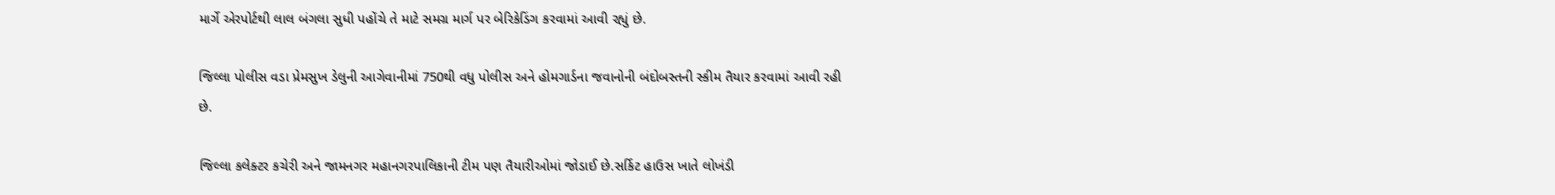માર્ગે એરપોર્ટથી લાલ બંગલા સુધી પહોંચે તે માટે સમગ્ર માર્ગ પર બેરિકેડિંગ કરવામાં આવી રહ્યું છે.

જિલ્લા પોલીસ વડા પ્રેમસુખ ડેલુની આગેવાનીમાં 750થી વધુ પોલીસ અને હોમગાર્ડના જવાનોની બંદોબસ્તની સ્કીમ તૈયાર કરવામાં આવી રહી છે.

જિલ્લા કલેક્ટર કચેરી અને જામનગર મહાનગરપાલિકાની ટીમ પણ તૈયારીઓમાં જોડાઈ છે.સર્કિટ હાઉસ ખાતે લોખંડી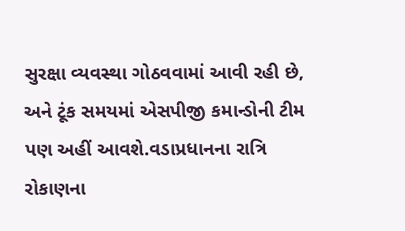સુરક્ષા વ્યવસ્થા ગોઠવવામાં આવી રહી છે, અને ટૂંક સમયમાં એસપીજી કમાન્ડોની ટીમ પણ અહીં આવશે.વડાપ્રધાનના રાત્રિ રોકાણના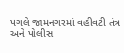પગલે જામનગરમાં વહીવટી તંત્ર અને પોલીસ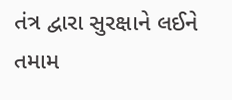તંત્ર દ્વારા સુરક્ષાને લઈને તમામ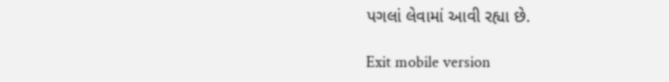પગલાં લેવામાં આવી રહ્યા છે.

Exit mobile version